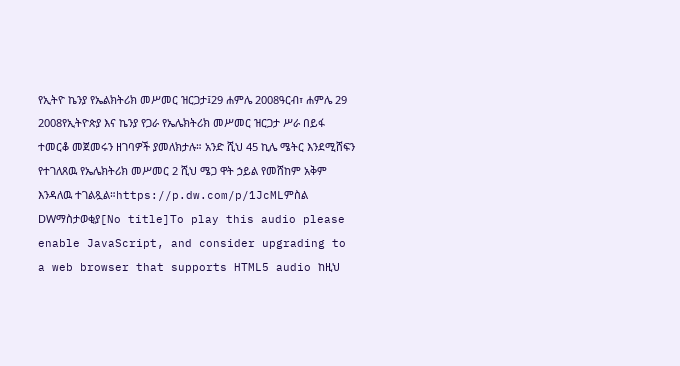የኢትዮ ኬንያ የኤልክትሪክ መሥመር ዝርጋታ፤29 ሐምሌ 2008ዓርብ፣ ሐምሌ 29 2008የኢትዮጵያ እና ኬንያ የጋራ የኤሌክትሪክ መሥመር ዝርጋታ ሥራ በይፋ ተመርቆ መጀመሩን ዘገባዎች ያመለክታሉ። አንድ ሺህ 45 ኪሌ ሜትር እንደሚሸፍን የተገለጸዉ የኤሌክትሪክ መሥመር 2 ሺህ ሜጋ ዋት ኃይል የመሸከም አቅም እንዳለዉ ተገልጿል።https://p.dw.com/p/1JcMLምስል DWማስታወቂያ[No title]To play this audio please enable JavaScript, and consider upgrading to a web browser that supports HTML5 audio ከዚህ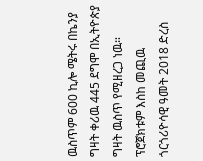ዉስጥም 600 ኪሎ ሜትሩ በኬንያ ግዛት ቀሪዉ 445 ደግሞ በኢትዮጵያ ግዛት ዉስጥ የሚዘረጋ ነዉ። ፕሮጀክቱም እስከ መጪዉ ጎርጎሪዮሳዊ ዓመት 2018 ድረስ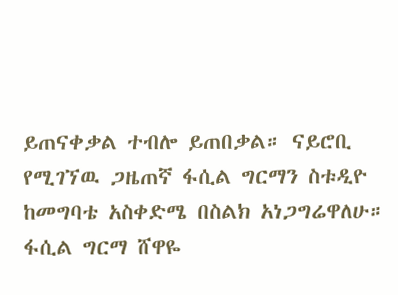ይጠናቀቃል ተብሎ ይጠበቃል። ናይሮቢ የሚገኘዉ ጋዜጠኛ ፋሲል ግርማን ስቱዲዮ ከመግባቴ አስቀድሜ በስልክ አነጋግሬዋለሁ። ፋሲል ግርማ ሸዋዬ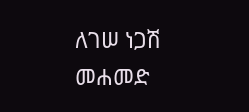ለገሠ ነጋሽ መሐመድ